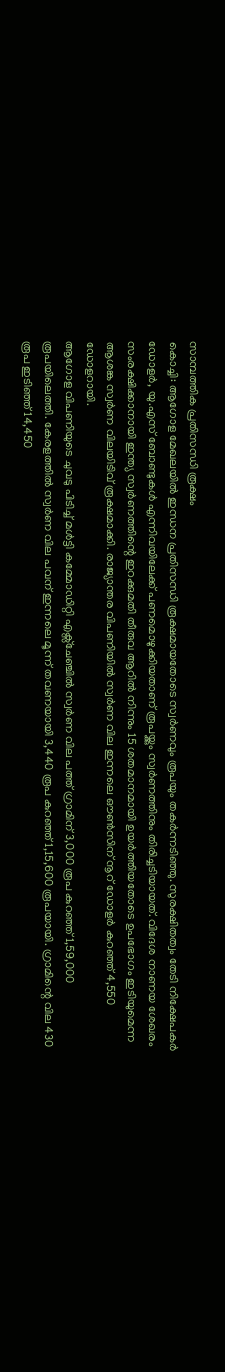സാമ്പത്തിക പ്രതിസന്ധി രൂക്ഷം
കൊച്ചി: ആഗോള മേഖലയിൽ ഇന്ധന പ്രതിസന്ധി രൂക്ഷമായതോടെ സ്വർണവും രൂപയും തകർന്നടിഞ്ഞു. സുരക്ഷിതത്വം തേടി നിക്ഷേപകർ ഡോളർ, യു.എസ് ബോണ്ടുകൾ എന്നിവയിലേക്ക് പണമൊഴുക്കിയതാണ് രൂപയ്ക്കും സ്വർണത്തിനും തിരിച്ചടിയായത്. വിദേശ നാണയ ശേഖരം സംരക്ഷിക്കാനായി ഇന്ത്യ സ്വർണത്തിന്റെ ഇറക്കുമതി തീരുവ ആറിൽ നിന്നും 15 ശതമാനമായി ഉയർത്തിയതോടെ ഉപഭോഗം ഇടിയുമെന്ന ആശങ്ക സ്വർണ വിലയിടിവ് രൂക്ഷമാക്കി. രാജ്യാന്തര വിപണിയിൽ സ്വർണ വില ഇന്നലെ ഔൺസിന് നൂറ് ഡോളർ കുറഞ്ഞ് 4,550 ഡോളറായി.
ആഗോള വിപണിയുടെ ചുവടു പിടിച്ച് മൾട്ടി കമ്മോഡിറ്റി എക്സ്ചേഞ്ചിൽ സ്വർണ വില പത്ത് ഗ്രാമിന് 3,000 രൂപ കുറഞ്ഞ് 1,59,000 രൂപയിലെത്തി. കേരളത്തിൽ സ്വർണ വില പവന് ഇന്നലെ മൂന്ന് തവണയായി 3,440 രൂപ കുറഞ്ഞ് 1,15,600 രൂപയായി. ഗ്രാമിന്റെ വില 430 രൂപ ഇടിഞ്ഞ് 14,450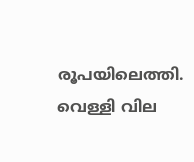രൂപയിലെത്തി. വെള്ളി വില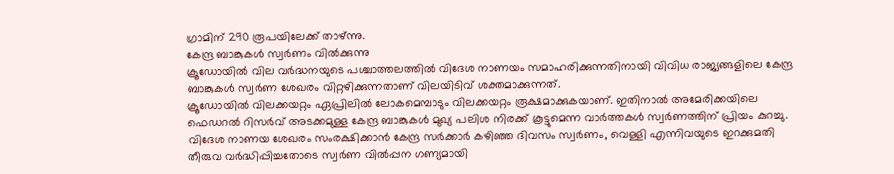ഗ്രാമിന് 290 രൂപയിലേക്ക് താഴ്ന്നു.
കേന്ദ്ര ബാങ്കുകൾ സ്വർണം വിൽക്കുന്നു
ക്രൂഡോയിൽ വില വർദ്ധനയുടെ പശ്ചാത്തലത്തിൽ വിദേശ നാണയം സമാഹരിക്കുന്നതിനായി വിവിധ രാജ്യങ്ങളിലെ കേന്ദ്ര ബാങ്കുകൾ സ്വർണ ശേഖരം വിറ്റഴിക്കുന്നതാണ് വിലയിടിവ് ശക്തമാക്കുന്നത്.
ക്രൂഡോയിൽ വിലക്കയറ്റം ഏപ്രിലിൽ ലോകമെമ്പാടും വിലക്കയറ്റം രൂക്ഷമാക്കുകയാണ്. ഇതിനാൽ അമേരിക്കയിലെ ഫെഡറൽ റിസർവ് അടക്കമുള്ള കേന്ദ്ര ബാങ്കുകൾ മുഖ്യ പലിശ നിരക്ക് കൂട്ടുമെന്ന വാർത്തകൾ സ്വർണത്തിന് പ്രിയം കുറച്ചു. വിദേശ നാണയ ശേഖരം സംരക്ഷിക്കാൻ കേന്ദ്ര സർക്കാർ കഴിഞ്ഞ ദിവസം സ്വർണം, വെള്ളി എന്നിവയുടെ ഇറക്കുമതി തീരുവ വർദ്ധിപ്പിച്ചതോടെ സ്വർണ വിൽപ്പന ഗണ്യമായി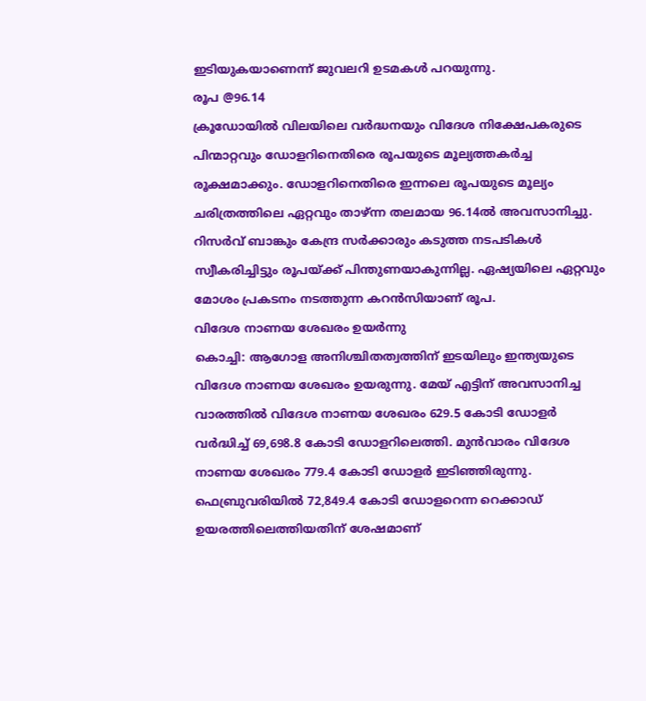ഇടിയുകയാണെന്ന് ജുവലറി ഉടമകൾ പറയുന്നു.
രൂപ @96.14
ക്രൂഡോയിൽ വിലയിലെ വർദ്ധനയും വിദേശ നിക്ഷേപകരുടെ പിന്മാറ്റവും ഡോളറിനെതിരെ രൂപയുടെ മൂല്യത്തകർച്ച രൂക്ഷമാക്കും. ഡോളറിനെതിരെ ഇന്നലെ രൂപയുടെ മൂല്യം ചരിത്രത്തിലെ ഏറ്റവും താഴ്ന്ന തലമായ 96.14ൽ അവസാനിച്ചു. റിസർവ് ബാങ്കും കേന്ദ്ര സർക്കാരും കടുത്ത നടപടികൾ സ്വീകരിച്ചിട്ടും രൂപയ്ക്ക് പിന്തുണയാകുന്നില്ല. ഏഷ്യയിലെ ഏറ്റവും മോശം പ്രകടനം നടത്തുന്ന കറൻസിയാണ് രൂപ.
വിദേശ നാണയ ശേഖരം ഉയർന്നു
കൊച്ചി: ആഗോള അനിശ്ചിതത്വത്തിന് ഇടയിലും ഇന്ത്യയുടെ വിദേശ നാണയ ശേഖരം ഉയരുന്നു. മേയ് എട്ടിന് അവസാനിച്ച വാരത്തിൽ വിദേശ നാണയ ശേഖരം 629.5 കോടി ഡോളർ വർദ്ധിച്ച് 69,698.8 കോടി ഡോളറിലെത്തി. മുൻവാരം വിദേശ നാണയ ശേഖരം 779.4 കോടി ഡോളർ ഇടിഞ്ഞിരുന്നു. ഫെബ്രുവരിയിൽ 72,849.4 കോടി ഡോളറെന്ന റെക്കാഡ് ഉയരത്തിലെത്തിയതിന് ശേഷമാണ്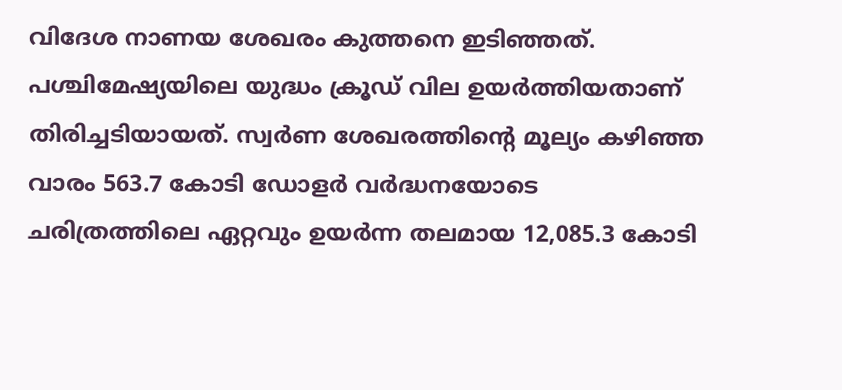വിദേശ നാണയ ശേഖരം കുത്തനെ ഇടിഞ്ഞത്. പശ്ചിമേഷ്യയിലെ യുദ്ധം ക്രൂഡ് വില ഉയർത്തിയതാണ് തിരിച്ചടിയായത്. സ്വർണ ശേഖരത്തിന്റെ മൂല്യം കഴിഞ്ഞ വാരം 563.7 കോടി ഡോളർ വർദ്ധനയോടെ ചരിത്രത്തിലെ ഏറ്റവും ഉയർന്ന തലമായ 12,085.3 കോടി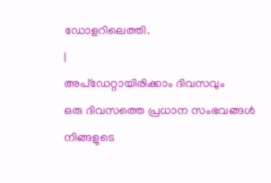ഡോളറിലെത്തി.
|
അപ്ഡേറ്റായിരിക്കാം ദിവസവും
ഒരു ദിവസത്തെ പ്രധാന സംഭവങ്ങൾ നിങ്ങളുടെ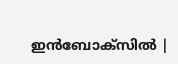ഇൻബോക്സിൽ |